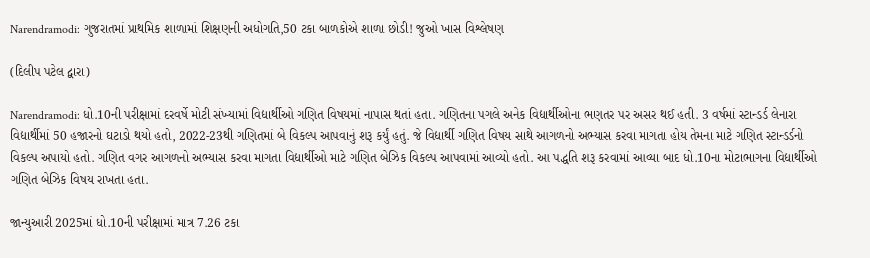Narendramodi: ગુજરાતમાં પ્રાથમિક શાળામાં શિક્ષણની અધોગતિ,50 ટકા બાળકોએ શાળા છોડી! જુઓ ખાસ વિશ્લેષણ

(દિલીપ પટેલ દ્વારા)

Narendramodi: ધો.10ની પરીક્ષામાં દરવર્ષે મોટી સંખ્યામાં વિદ્યાર્થીઓ ગણિત વિષયમાં નાપાસ થતાં હતા. ગણિતના પગલે અનેક વિદ્યાર્થીઓના ભણતર પર અસર થઈ હતી. 3 વર્ષમાં સ્ટાન્ડર્ડ લેનારા વિદ્યાર્થીમાં 50 હજારનો ઘટાડો થયો હતો, 2022-23થી ગણિતમાં બે વિકલ્પ આપવાનું શરૂ કર્યું હતું. જે વિદ્યાર્થી ગણિત વિષય સાથે આગળનો અભ્યાસ કરવા માગતા હોય તેમના માટે ગણિત સ્ટાન્ડર્ડનો વિકલ્પ અપાયો હતો. ગણિત વગર આગળનો અભ્યાસ કરવા માગતા વિદ્યાર્થીઓ માટે ગણિત બેઝિક વિકલ્પ આપવામાં આવ્યો હતો. આ પદ્ધતિ શરૂ કરવામાં આવ્યા બાદ ધો.10ના મોટાભાગના વિદ્યાર્થીઓ ગણિત બેઝિક વિષય રાખતા હતા.

જાન્યુઆરી 2025માં ધો.10ની પરીક્ષામાં માત્ર 7.26 ટકા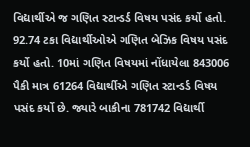વિદ્યાર્થીએ જ ગણિત સ્ટાન્ડર્ડ વિષય પસંદ કર્યો હતો. 92.74 ટકા વિદ્યાર્થીઓએ ગણિત બેઝિક વિષય પસંદ કર્યો હતો. 10માં ગણિત વિષયમાં નોંધાયેલા 843006 પૈકી માત્ર 61264 વિદ્યાર્થીએ ગણિત સ્ટાન્ડર્ડ વિષય પસંદ કર્યો છે. જ્યારે બાકીના 781742 વિદ્યાર્થી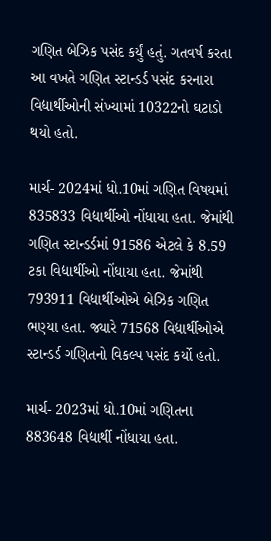ગણિત બેઝિક પસંદ કર્યું હતું. ગતવર્ષ કરતા આ વખતે ગણિત સ્ટાન્ડર્ડ પસંદ કરનારા વિદ્યાર્થીઓની સંખ્યામાં 10322નો ઘટાડો થયો હતો.

માર્ચ- 2024માં ધો.10માં ગણિત વિષયમાં 835833 વિદ્યાર્થીઓ નોંધાયા હતા. જેમાંથી ગણિત સ્ટાન્ડર્ડમાં 91586 એટલે કે 8.59 ટકા વિદ્યાર્થીઓ નોંધાયા હતા. જેમાંથી 793911 વિદ્યાર્થીઓએ બેઝિક ગણિત ભણ્યા હતા. જ્યારે 71568 વિદ્યાર્થીઓએ સ્ટાન્ડર્ડ ગણિતનો વિકલ્પ પસંદ કર્યો હતો.

માર્ચ- 2023માં ધો.10માં ગણિતના 883648 વિદ્યાર્થી નોંધાયા હતા.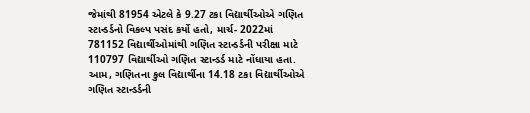જેમાંથી 81954 એટલે કે 9.27 ટકા વિદ્યાર્થીઓએ ગણિત સ્ટાન્ડર્ડનો વિકલ્પ પસંદ કર્યો હતો, માર્ચ- 2022માં 781152 વિદ્યાર્થીઓમાંથી ગણિત સ્ટાન્ડર્ડની પરીક્ષા માટે 110797 વિદ્યાર્થીઓ ગણિત સ્ટાન્ડર્ડ માટે નોંધાયા હતા. આમ, ગણિતના કુલ વિદ્યાર્થીના 14.18 ટકા વિદ્યાર્થીઓએ ગણિત સ્ટાન્ડર્ડની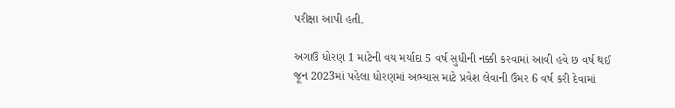પરીક્ષા આપી હતી.

અગાઉ ધોરણ 1 માટેની વય મર્યાદા 5 વર્ષ સુધીની નક્કી કરવામાં આવી હવે છ વર્ષ થઈ જૂન 2023માં પહેલા ધોરણમાં અભ્યાસ માટે પ્રવેશ લેવાની ઉંમર 6 વર્ષ કરી દેવામાં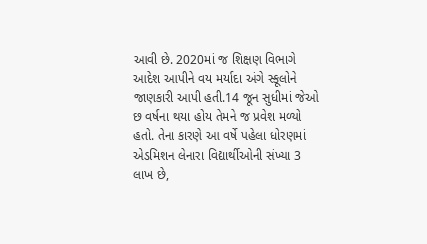આવી છે. 2020માં જ શિક્ષણ વિભાગે આદેશ આપીને વય મર્યાદા અંગે સ્કૂલોને જાણકારી આપી હતી.14 જૂન સુધીમાં જેઓ છ વર્ષના થયા હોય તેમને જ પ્રવેશ મળ્યો હતો. તેના કારણે આ વર્ષે પહેલા ધોરણમાં એડમિશન લેનારા વિદ્યાર્થીઓની સંખ્યા 3 લાખ છે,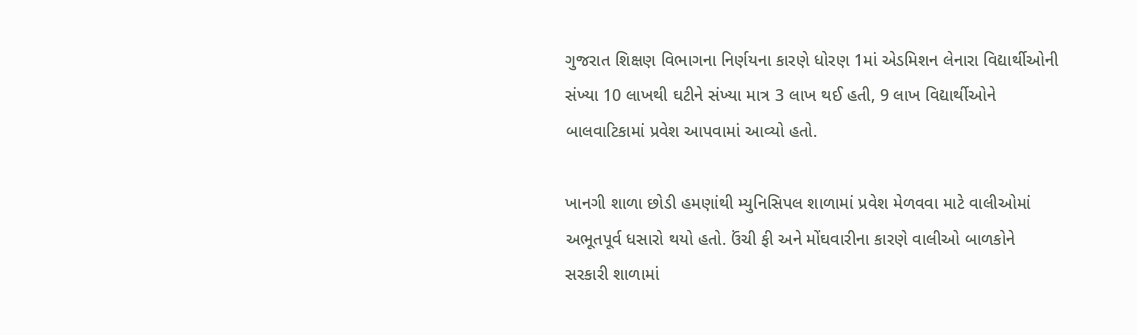ગુજરાત શિક્ષણ વિભાગના નિર્ણયના કારણે ધોરણ 1માં એડમિશન લેનારા વિદ્યાર્થીઓની સંખ્યા 10 લાખથી ઘટીને સંખ્યા માત્ર 3 લાખ થઈ હતી, 9 લાખ વિદ્યાર્થીઓને બાલવાટિકામાં પ્રવેશ આપવામાં આવ્યો હતો.

ખાનગી શાળા છોડી હમણાંથી મ્યુનિસિપલ શાળામાં પ્રવેશ મેળવવા માટે વાલીઓમાં અભૂતપૂર્વ ધસારો થયો હતો. ઉંચી ફી અને મોંઘવારીના કારણે વાલીઓ બાળકોને સરકારી શાળામાં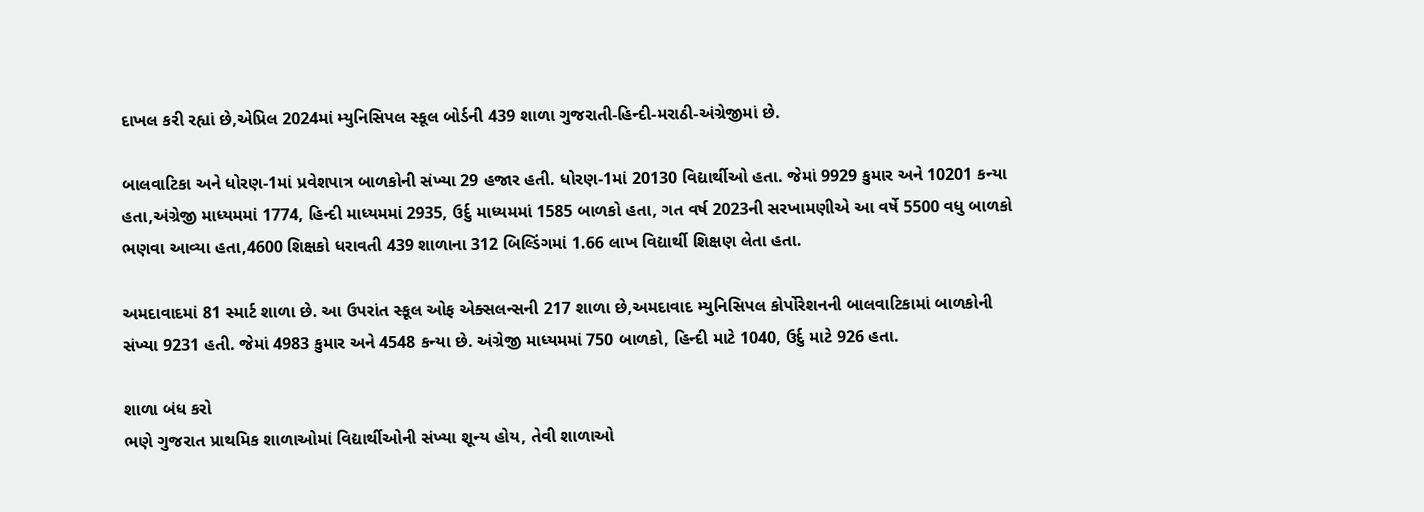દાખલ કરી રહ્યાં છે,એપ્રિલ 2024માં મ્યુનિસિપલ સ્કૂલ બોર્ડની 439 શાળા ગુજરાતી-હિન્દી-મરાઠી-અંગ્રેજીમાં છે.

બાલવાટિકા અને ધોરણ-1માં પ્રવેશપાત્ર બાળકોની સંખ્યા 29 હજાર હતી. ધોરણ-1માં 20130 વિદ્યાર્થીઓ હતા. જેમાં 9929 કુમાર અને 10201 કન્યા હતા,અંગ્રેજી માધ્યમમાં 1774, હિન્દી માધ્યમમાં 2935, ઉર્દુ માધ્યમમાં 1585 બાળકો હતા, ગત વર્ષ 2023ની સરખામણીએ આ વર્ષે 5500 વધુ બાળકો ભણવા આવ્યા હતા,4600 શિક્ષકો ધરાવતી 439 શાળાના 312 બિલ્ડિંગમાં 1.66 લાખ વિદ્યાર્થી શિક્ષણ લેતા હતા.

અમદાવાદમાં 81 સ્માર્ટ શાળા છે. આ ઉપરાંત સ્કૂલ ઓફ એક્સલન્સની 217 શાળા છે,અમદાવાદ મ્યુનિસિપલ કોર્પોરેશનની બાલવાટિકામાં બાળકોની સંખ્યા 9231 હતી. જેમાં 4983 કુમાર અને 4548 કન્યા છે. અંગ્રેજી માધ્યમમાં 750 બાળકો, હિન્દી માટે 1040, ઉર્દુ માટે 926 હતા.

શાળા બંધ કરો
ભણે ગુજરાત પ્રાથમિક શાળાઓમાં વિદ્યાર્થીઓની સંખ્યા શૂન્ય હોય, તેવી શાળાઓ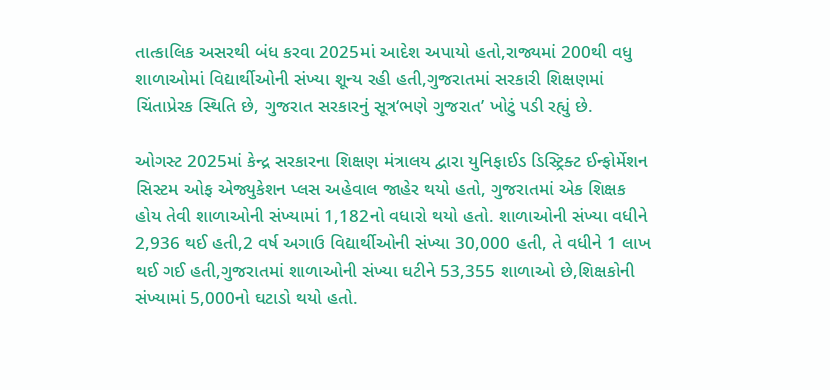તાત્કાલિક અસરથી બંધ કરવા 2025માં આદેશ અપાયો હતો,રાજ્યમાં 200થી વધુ શાળાઓમાં વિદ્યાર્થીઓની સંખ્યા શૂન્ય રહી હતી,ગુજરાતમાં સરકારી શિક્ષણમાં ચિંતાપ્રેરક સ્થિતિ છે, ગુજરાત સરકારનું સૂત્ર‘ભણે ગુજરાત’ ખોટું પડી રહ્યું છે.

ઓગસ્ટ 2025માં કેન્દ્ર સરકારના શિક્ષણ મંત્રાલય દ્વારા યુનિફાઈડ ડિસ્ટ્રિક્ટ ઈન્ફોર્મેશન સિસ્ટમ ઓફ એજ્યુકેશન પ્લસ અહેવાલ જાહેર થયો હતો, ગુજરાતમાં એક શિક્ષક હોય તેવી શાળાઓની સંખ્યામાં 1,182નો વધારો થયો હતો. શાળાઓની સંખ્યા વધીને 2,936 થઈ હતી,2 વર્ષ અગાઉ વિદ્યાર્થીઓની સંખ્યા 30,000 હતી, તે વધીને 1 લાખ થઈ ગઈ હતી,ગુજરાતમાં શાળાઓની સંખ્યા ઘટીને 53,355 શાળાઓ છે,શિક્ષકોની સંખ્યામાં 5,000નો ઘટાડો થયો હતો.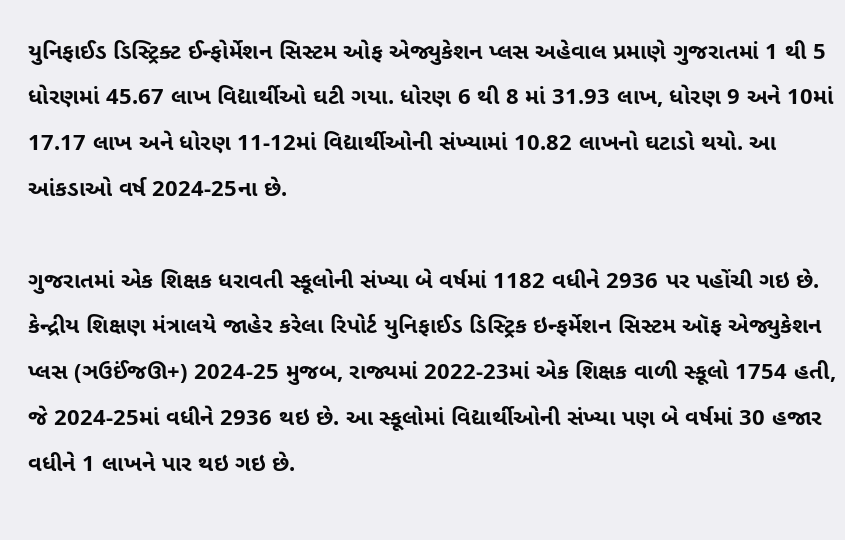યુનિફાઈડ ડિસ્ટ્રિક્ટ ઈન્ફોર્મેશન સિસ્ટમ ઓફ એજ્યુકેશન પ્લસ અહેવાલ પ્રમાણે ગુજરાતમાં 1 થી 5 ધોરણમાં 45.67 લાખ વિદ્યાર્થીઓ ઘટી ગયા. ધોરણ 6 થી 8 માં 31.93 લાખ, ધોરણ 9 અને 10માં 17.17 લાખ અને ધોરણ 11-12માં વિદ્યાર્થીઓની સંખ્યામાં 10.82 લાખનો ઘટાડો થયો. આ આંકડાઓ વર્ષ 2024-25ના છે.

ગુજરાતમાં એક શિક્ષક ધરાવતી સ્કૂલોની સંખ્યા બે વર્ષમાં 1182 વધીને 2936 પર પહોંચી ગઇ છે. કેન્દ્રીય શિક્ષણ મંત્રાલયે જાહેર કરેલા રિપોર્ટ યુનિફાઈડ ડિસ્ટ્રિક ઇન્ફર્મેશન સિસ્ટમ ઑફ એજ્યુકેશન પ્લસ (ઞઉઈંજઊ+) 2024-25 મુજબ, રાજ્યમાં 2022-23માં એક શિક્ષક વાળી સ્કૂલો 1754 હતી, જે 2024-25માં વધીને 2936 થઇ છે. આ સ્કૂલોમાં વિદ્યાર્થીઓની સંખ્યા પણ બે વર્ષમાં 30 હજાર વધીને 1 લાખને પાર થઇ ગઇ છે.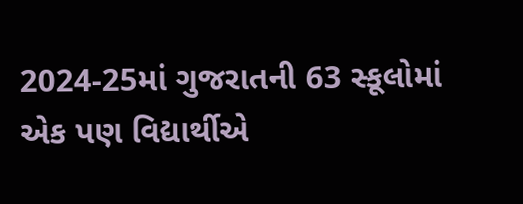2024-25માં ગુજરાતની 63 સ્કૂલોમાં એક પણ વિદ્યાર્થીએ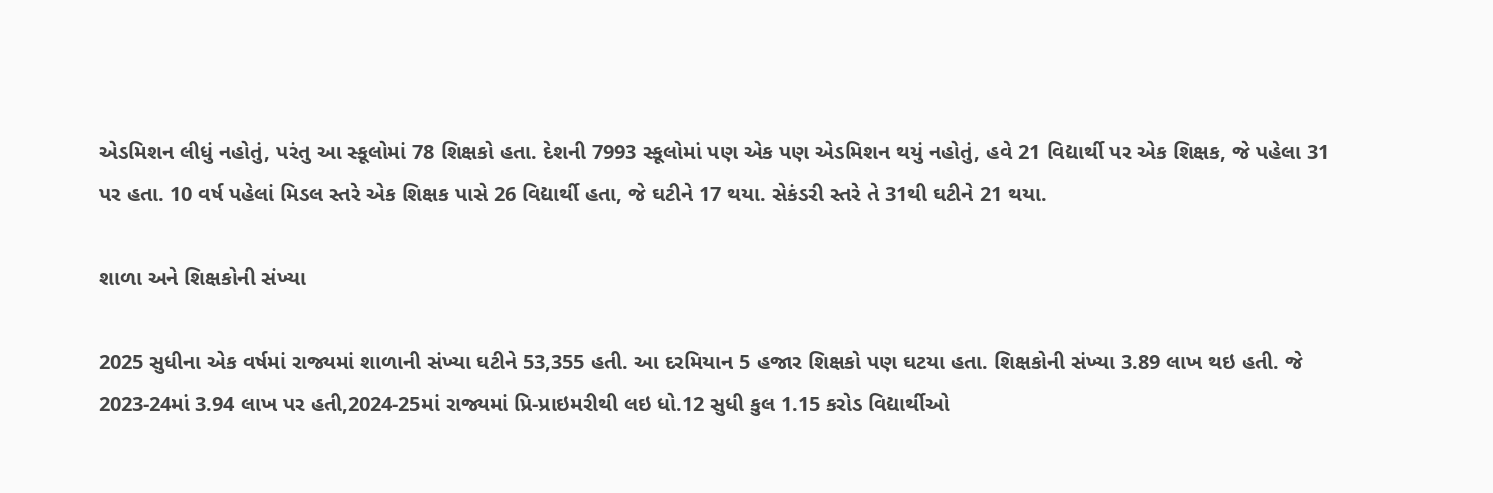એડમિશન લીધું નહોતું, પરંતુ આ સ્કૂલોમાં 78 શિક્ષકો હતા. દેશની 7993 સ્કૂલોમાં પણ એક પણ એડમિશન થયું નહોતું, હવે 21 વિદ્યાર્થી પર એક શિક્ષક, જે પહેલા 31 પર હતા. 10 વર્ષ પહેલાં મિડલ સ્તરે એક શિક્ષક પાસે 26 વિદ્યાર્થી હતા, જે ઘટીને 17 થયા. સેકંડરી સ્તરે તે 31થી ઘટીને 21 થયા.

શાળા અને શિક્ષકોની સંખ્યા

2025 સુધીના એક વર્ષમાં રાજ્યમાં શાળાની સંખ્યા ઘટીને 53,355 હતી. આ દરમિયાન 5 હજાર શિક્ષકો પણ ઘટયા હતા. શિક્ષકોની સંખ્યા 3.89 લાખ થઇ હતી. જે 2023-24માં 3.94 લાખ પર હતી,2024-25માં રાજ્યમાં પ્રિ-પ્રાઇમરીથી લઇ ધો.12 સુધી કુલ 1.15 કરોડ વિદ્યાર્થીઓ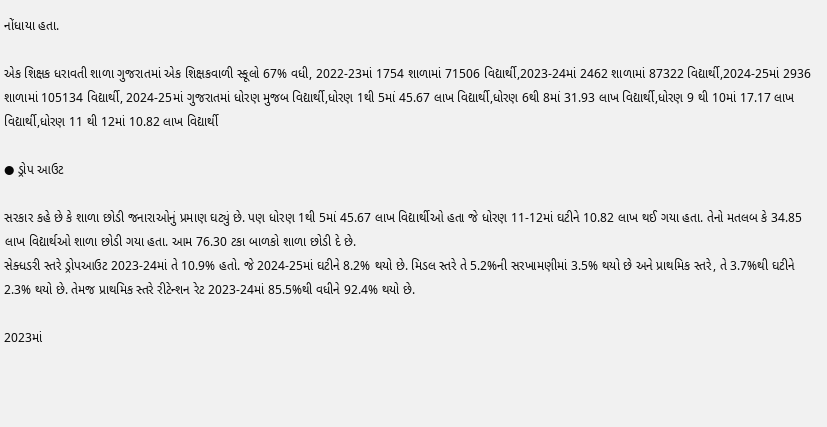નોંધાયા હતા.

એક શિક્ષક ધરાવતી શાળા ગુજરાતમાં એક શિક્ષકવાળી સ્કૂલો 67% વધી, 2022-23માં 1754 શાળામાં 71506 વિદ્યાર્થી,2023-24માં 2462 શાળામાં 87322 વિદ્યાર્થી,2024-25માં 2936 શાળામાં 105134 વિદ્યાર્થી, 2024-25માં ગુજરાતમાં ધોરણ મુજબ વિદ્યાર્થી,ધોરણ 1થી 5માં 45.67 લાખ વિદ્યાર્થી,ધોરણ 6થી 8માં 31.93 લાખ વિદ્યાર્થી,ધોરણ 9 થી 10માં 17.17 લાખ વિદ્યાર્થી,ધોરણ 11 થી 12માં 10.82 લાખ વિદ્યાર્થી

● ડ્રોપ આઉટ

સરકાર કહે છે કે શાળા છોડી જનારાઓનું પ્રમાણ ઘટ્યું છે. પણ ધોરણ 1થી 5માં 45.67 લાખ વિદ્યાર્થીઓ હતા જે ધોરણ 11-12માં ઘટીને 10.82 લાખ થઈ ગયા હતા. તેનો મતલબ કે 34.85 લાખ વિદ્યાર્થઓ શાળા છોડી ગયા હતા. આમ 76.30 ટકા બાળકો શાળા છોડી દે છે.
સેક્ધડરી સ્તરે ડ્રોપઆઉટ 2023-24માં તે 10.9% હતો. જે 2024-25માં ઘટીને 8.2% થયો છે. મિડલ સ્તરે તે 5.2%ની સરખામણીમાં 3.5% થયો છે અને પ્રાથમિક સ્તરે, તે 3.7%થી ઘટીને 2.3% થયો છે. તેમજ પ્રાથમિક સ્તરે રીટેન્શન રેટ 2023-24માં 85.5%થી વધીને 92.4% થયો છે.

2023માં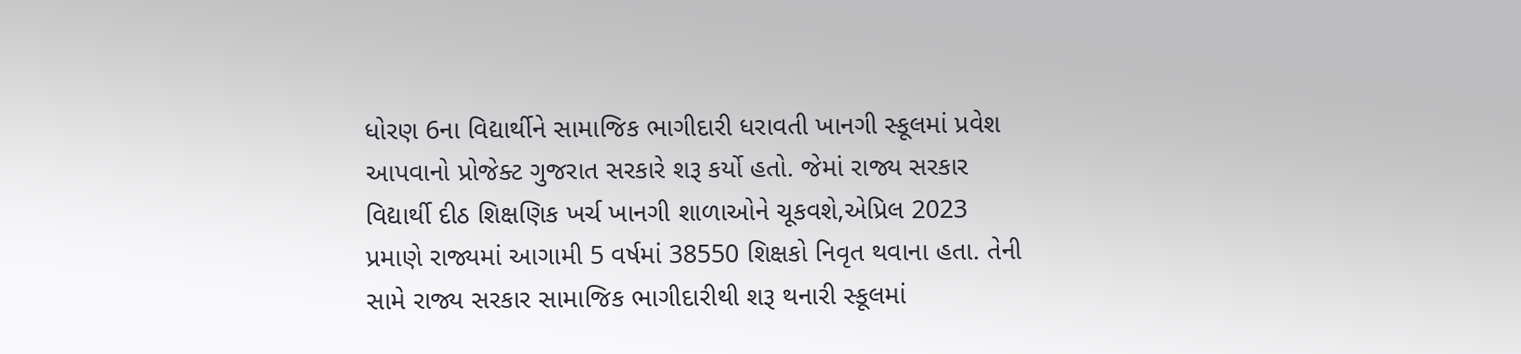ધોરણ 6ના વિદ્યાર્થીને સામાજિક ભાગીદારી ધરાવતી ખાનગી સ્કૂલમાં પ્રવેશ આપવાનો પ્રોજેક્ટ ગુજરાત સરકારે શરૂ કર્યો હતો. જેમાં રાજ્ય સરકાર વિદ્યાર્થી દીઠ શિક્ષણિક ખર્ચ ખાનગી શાળાઓને ચૂકવશે,એપ્રિલ 2023 પ્રમાણે રાજ્યમાં આગામી 5 વર્ષમાં 38550 શિક્ષકો નિવૃત થવાના હતા. તેની સામે રાજ્ય સરકાર સામાજિક ભાગીદારીથી શરૂ થનારી સ્કૂલમાં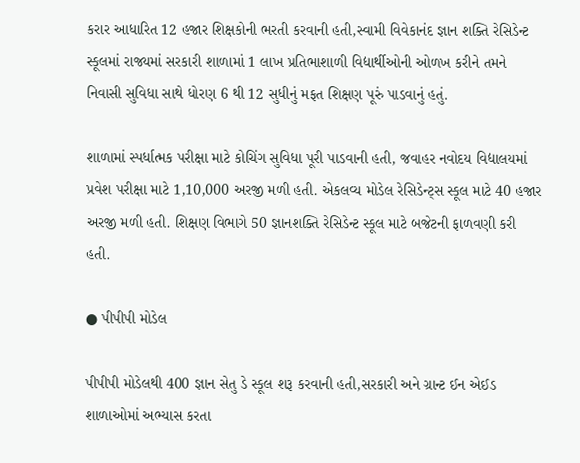કરાર આધારિત 12 હજાર શિક્ષકોની ભરતી કરવાની હતી,સ્વામી વિવેકાનંદ જ્ઞાન શક્તિ રેસિડેન્ટ સ્કૂલમાં રાજ્યમાં સરકારી શાળામાં 1 લાખ પ્રતિભાશાળી વિદ્યાર્થીઓની ઓળખ કરીને તમને નિવાસી સુવિધા સાથે ધોરણ 6 થી 12 સુધીનું મફત શિક્ષણ પૂરું પાડવાનું હતું.

શાળામાં સ્પર્ધાત્મક પરીક્ષા માટે કોચિંગ સુવિધા પૂરી પાડવાની હતી, જવાહર નવોદય વિદ્યાલયમાં પ્રવેશ પરીક્ષા માટે 1,10,000 અરજી મળી હતી. એકલવ્ય મોડેલ રેસિડેન્ટ્સ સ્કૂલ માટે 40 હજાર અરજી મળી હતી. શિક્ષણ વિભાગે 50 જ્ઞાનશક્તિ રેસિડેન્ટ સ્કૂલ માટે બજેટની ફાળવણી કરી હતી.

● પીપીપી મોડેલ

પીપીપી મોડેલથી 400 જ્ઞાન સેતુ ડે સ્કૂલ શરૂ કરવાની હતી,સરકારી અને ગ્રાન્ટ ઈન એઈડ શાળાઓમાં અભ્યાસ કરતા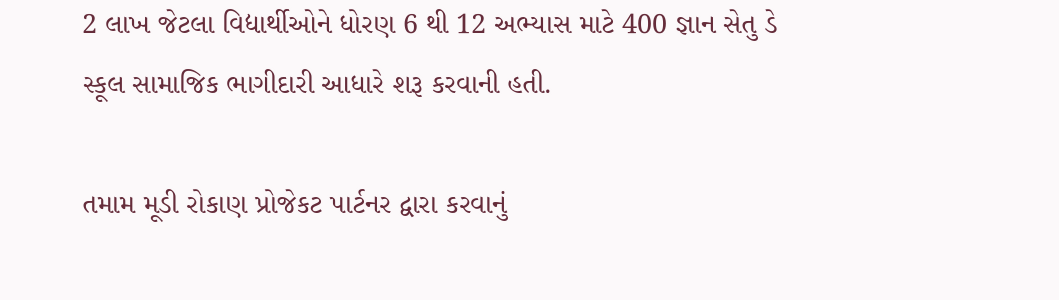2 લાખ જેટલા વિદ્યાર્થીઓને ધોરણ 6 થી 12 અભ્યાસ માટે 400 જ્ઞાન સેતુ ડે સ્કૂલ સામાજિક ભાગીદારી આધારે શરૂ કરવાની હતી.

તમામ મૂડી રોકાણ પ્રોજેકટ પાર્ટનર દ્વારા કરવાનું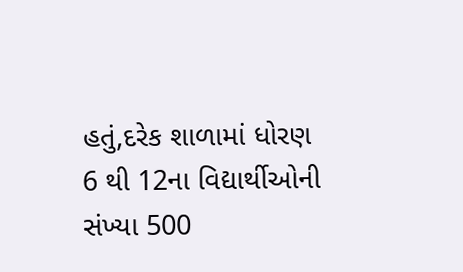હતું,દરેક શાળામાં ધોરણ 6 થી 12ના વિદ્યાર્થીઓની સંખ્યા 500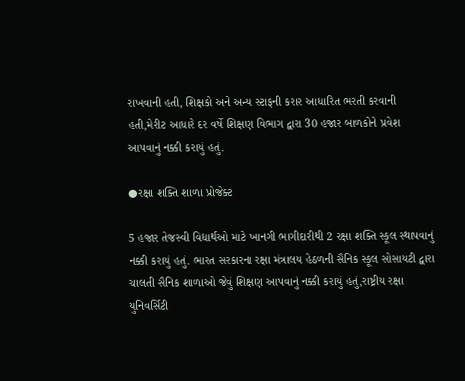રાખવાની હતી, શિક્ષકો અને અન્ય સ્ટાફની કરાર આધારિત ભરતી કરવાની હતી,મેરીટ આધારે દર વર્ષે શિક્ષણ વિભાગ દ્વારા 30 હજાર બાળકોને પ્રવેશ આપવાનું નક્કી કરાયું હતું.

●રક્ષા શક્તિ શાળા પ્રોજેક્ટ

5 હજાર તેજસ્વી વિદ્યાર્થઓ માટે ખાનગી ભાગીદારીથી 2 રક્ષા શક્તિ સ્કૂલ સ્થાપવાનું નક્કી કરાયું હતું. ભારત સરકારના રક્ષા મંત્રાલય હેઠળની સૈનિક સ્કૂલ સોસાયટી દ્વારા ચાલતી સૈનિક શાળાઓ જેવું શિક્ષણ આપવાનું નક્કી કરાયું હતું,રાષ્ટ્રીય રક્ષા યુનિવર્સિટી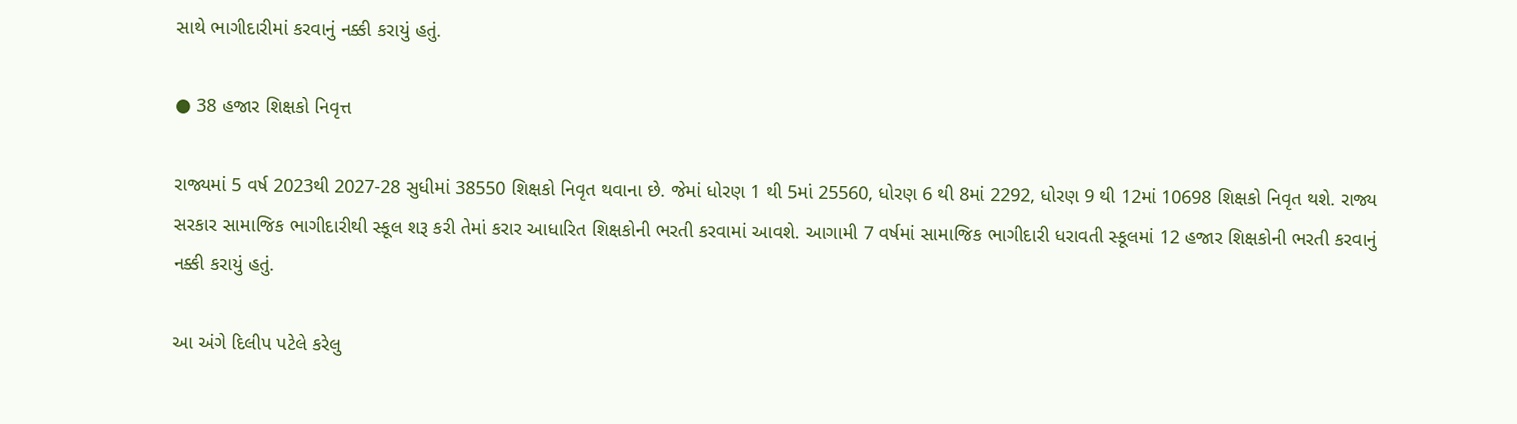સાથે ભાગીદારીમાં કરવાનું નક્કી કરાયું હતું.

● 38 હજાર શિક્ષકો નિવૃત્ત

રાજ્યમાં 5 વર્ષ 2023થી 2027-28 સુધીમાં 38550 શિક્ષકો નિવૃત થવાના છે. જેમાં ધોરણ 1 થી 5માં 25560, ધોરણ 6 થી 8માં 2292, ધોરણ 9 થી 12માં 10698 શિક્ષકો નિવૃત થશે. રાજ્ય સરકાર સામાજિક ભાગીદારીથી સ્કૂલ શરૂ કરી તેમાં કરાર આધારિત શિક્ષકોની ભરતી કરવામાં આવશે. આગામી 7 વર્ષમાં સામાજિક ભાગીદારી ધરાવતી સ્કૂલમાં 12 હજાર શિક્ષકોની ભરતી કરવાનું નક્કી કરાયું હતું.

આ અંગે દિલીપ પટેલે કરેલુ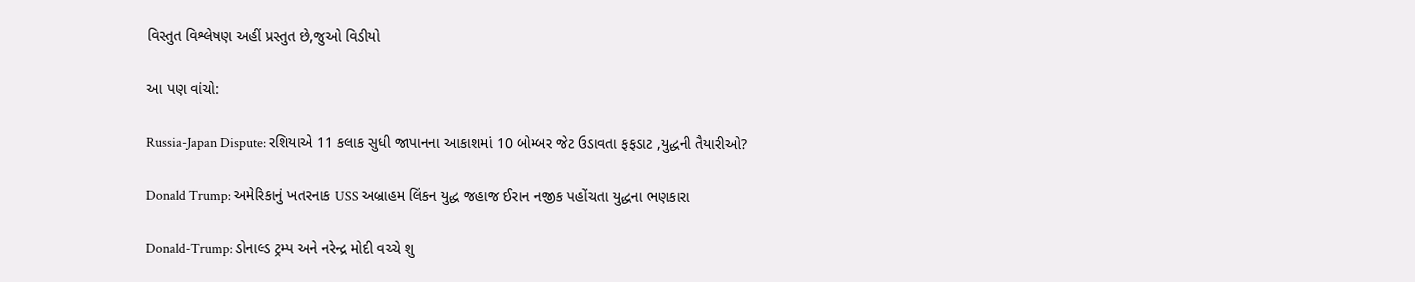વિસ્તુત વિશ્લેષણ અહીં પ્રસ્તુત છે,જુઓ વિડીયો

આ પણ વાંચો:

Russia-Japan Dispute: રશિયાએ 11 કલાક સુધી જાપાનના આકાશમાં 10 બોમ્બર જેટ ઉડાવતા ફફડાટ ,યુદ્ધની તૈયારીઓ?

Donald Trump: અમેરિકાનું ખતરનાક USS અબ્રાહમ લિંકન યુદ્ધ જહાજ ઈરાન નજીક પહોંચતા યુદ્ધના ભણકારા

Donald-Trump: ડોનાલ્ડ ટ્રમ્પ અને નરેન્દ્ર મોદી વચ્ચે શુ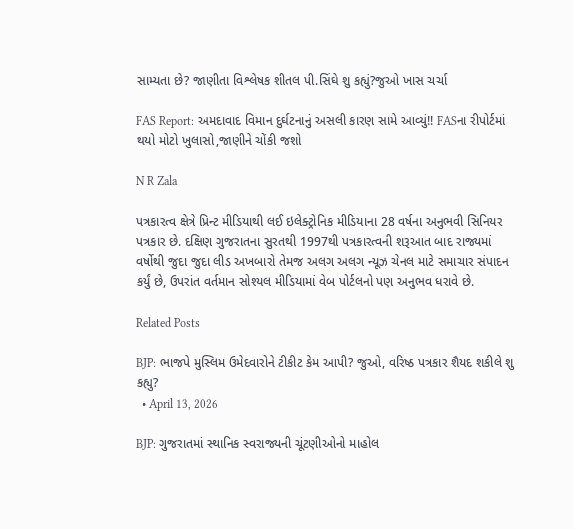સામ્યતા છે? જાણીતા વિશ્લેષક શીતલ પી.સિંઘે શુ કહ્યું?જુઓ ખાસ ચર્ચા

FAS Report: અમદાવાદ વિમાન દુર્ઘટનાનું અસલી કારણ સામે આવ્યું!! FASના રીપોર્ટમાં થયો મોટો ખુલાસો,જાણીને ચોંકી જશો

N R Zala

પત્રકારત્વ ક્ષેત્રે પ્રિન્ટ મીડિયાથી લઈ ઇલેક્ટ્રોનિક મીડિયાના 28 વર્ષના અનુભવી સિનિયર પત્રકાર છે. દક્ષિણ ગુજરાતના સુરતથી 1997થી પત્રકારત્વની શરૂઆત બાદ રાજ્યમાં વર્ષોથી જુદા જુદા લીડ અખબારો તેમજ અલગ અલગ ન્યૂઝ ચેનલ માટે સમાચાર સંપાદન કર્યું છે, ઉપરાંત વર્તમાન સોશ્યલ મીડિયામાં વેબ પોર્ટલનો પણ અનુભવ ધરાવે છે.

Related Posts

BJP: ભાજપે મુસ્લિમ ઉમેદવારોને ટીકીટ કેમ આપી? જુઓ, વરિષ્ઠ પત્રકાર શૈયદ શકીલે શુ કહ્યુ?
  • April 13, 2026

BJP: ગુજરાતમાં સ્થાનિક સ્વરાજ્યની ચૂંટણીઓનો માહોલ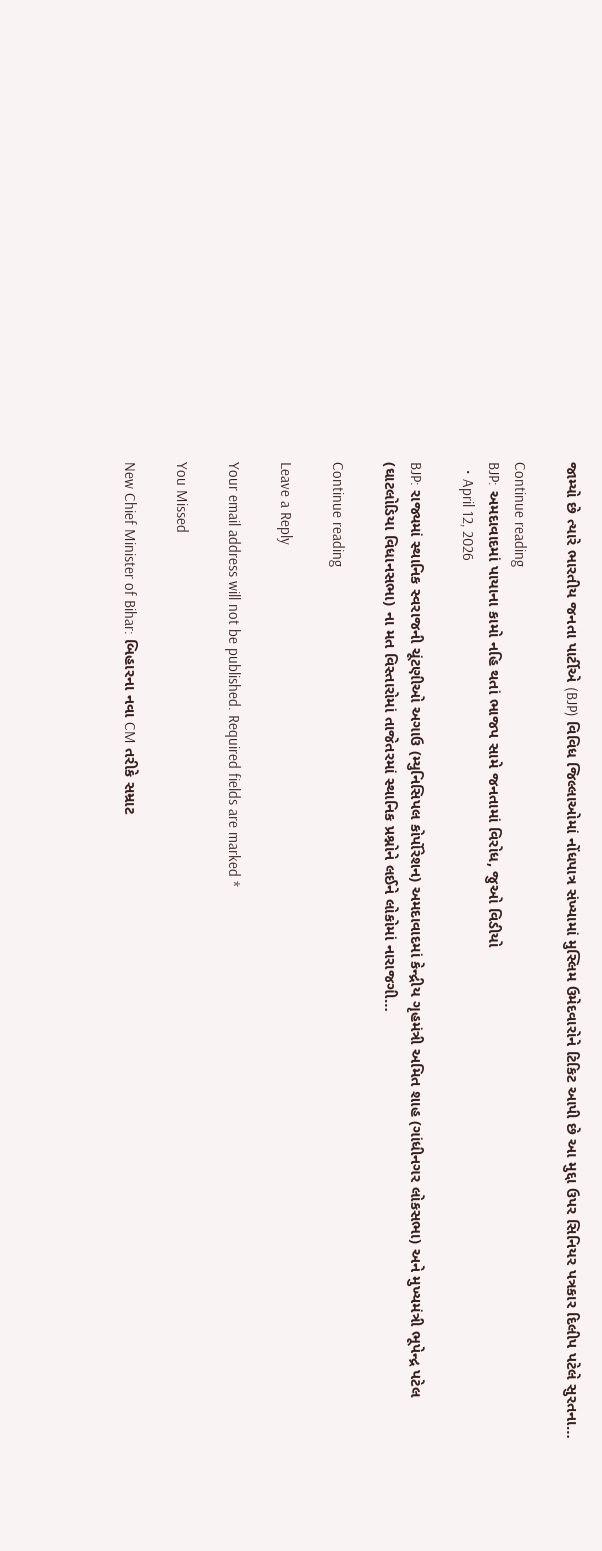જામ્યો છે ત્યારે ભારતીય જનતા પાર્ટીએ (BJP) વિવિધ જિલ્લાઓમાં નોંધપાત્ર સંખ્યામાં મુસ્લિમ ઉમેદવારોને ટિકિટ આપી છે આ મુદ્દા ઉપર સિનિયર પત્રકાર દિલીપ પટેલે સુરતના…

Continue reading
BJP: અમદાવાદમાં પાયાના કામો નહિ થતાં ભાજપ સામે જનતામાં વિરોધ, જુઓ વિડીયો
  • April 12, 2026

BJP: રાજ્યમાં સ્થાનિક સ્વરાજની ચૂંટણીઓ અગાઉ (મ્યુનિસિપલ કોર્પોરેશન) અમદાવાદમાં કેન્દ્રીય ગૃહમંત્રી અમિત શાહ (ગાંધીનગર લોકસભા) અને મુખ્યમંત્રી ભૂપેન્દ્ર પટેલ (ઘાટલોડિયા વિધાનસભા) ના મત વિસ્તારોમાં તાજેતરમાં સ્થાનિક પ્રશ્નોને લઈને લોકોમાં નારાજગી…

Continue reading

Leave a Reply

Your email address will not be published. Required fields are marked *

You Missed

New Chief Minister of Bihar: બિહારના નવા CM તરીકે સમ્રાટ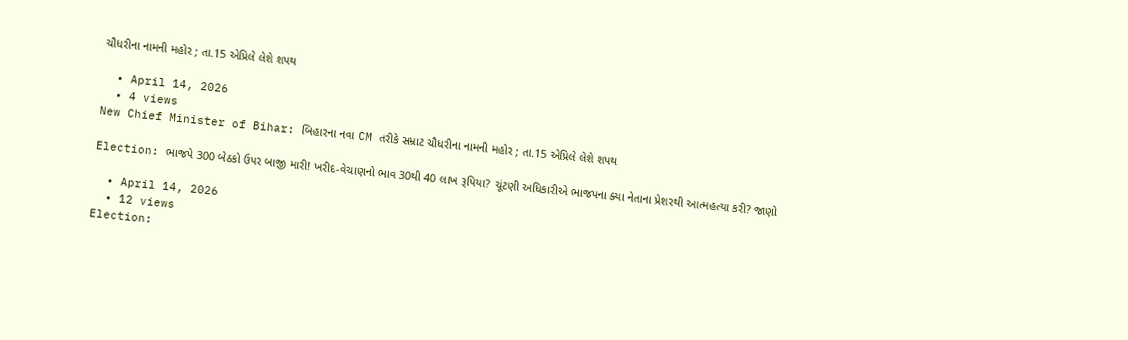ચૌધરીના નામની મહોર ; તા.15 એપ્રિલે લેશે શપથ

  • April 14, 2026
  • 4 views
New Chief Minister of Bihar: બિહારના નવા CM તરીકે સમ્રાટ ચૌધરીના નામની મહોર ; તા.15 એપ્રિલે લેશે શપથ

Election: ભાજપે 300 બેઠકો ઉપર બાજી મારી! ખરીદ-વેચાણનો ભાવ 30થી 40 લાખ રૂપિયા? ચૂંટણી અધિકારીએ ભાજપના ક્યા નેતાના પ્રેશરથી આત્મહત્યા કરી? જાણો

  • April 14, 2026
  • 12 views
Election: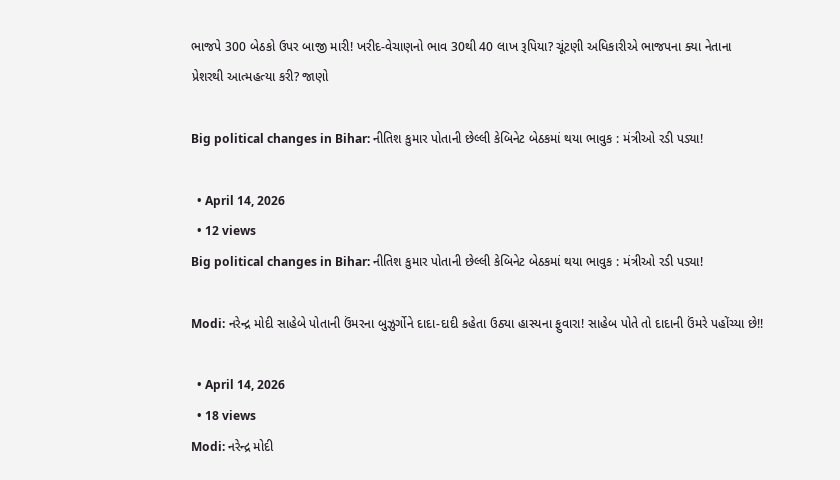ભાજપે 300 બેઠકો ઉપર બાજી મારી! ખરીદ-વેચાણનો ભાવ 30થી 40 લાખ રૂપિયા? ચૂંટણી અધિકારીએ ભાજપના ક્યા નેતાના પ્રેશરથી આત્મહત્યા કરી? જાણો

Big political changes in Bihar: નીતિશ કુમાર પોતાની છેલ્લી કેબિનેટ બેઠકમાં થયા ભાવુક : મંત્રીઓ રડી પડ્યા!

  • April 14, 2026
  • 12 views
Big political changes in Bihar: નીતિશ કુમાર પોતાની છેલ્લી કેબિનેટ બેઠકમાં થયા ભાવુક : મંત્રીઓ રડી પડ્યા!

Modi: નરેન્દ્ર મોદી સાહેબે પોતાની ઉંમરના બુઝુર્ગોને દાદા-દાદી કહેતા ઉઠ્યા હાસ્યના ફુવારા! સાહેબ પોતે તો દાદાની ઉંમરે પહોંચ્યા છે!!

  • April 14, 2026
  • 18 views
Modi: નરેન્દ્ર મોદી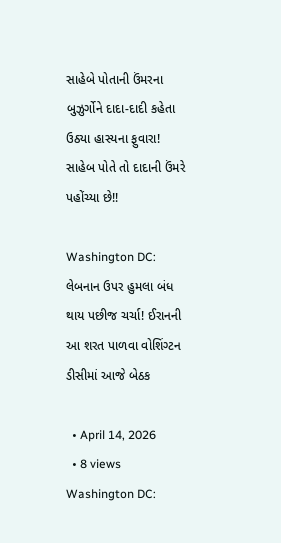સાહેબે પોતાની ઉંમરના બુઝુર્ગોને દાદા-દાદી કહેતા ઉઠ્યા હાસ્યના ફુવારા! સાહેબ પોતે તો દાદાની ઉંમરે પહોંચ્યા છે!!

Washington DC: લેબનાન ઉપર હુમલા બંધ થાય પછીજ ચર્ચા! ઈરાનની આ શરત પાળવા વોશિંગ્ટન ડીસીમાં આજે બેઠક

  • April 14, 2026
  • 8 views
Washington DC: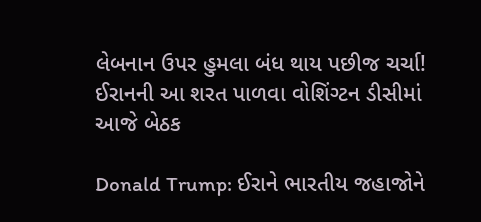લેબનાન ઉપર હુમલા બંધ થાય પછીજ ચર્ચા! ઈરાનની આ શરત પાળવા વોશિંગ્ટન ડીસીમાં આજે બેઠક

Donald Trump: ઈરાને ભારતીય જહાજોને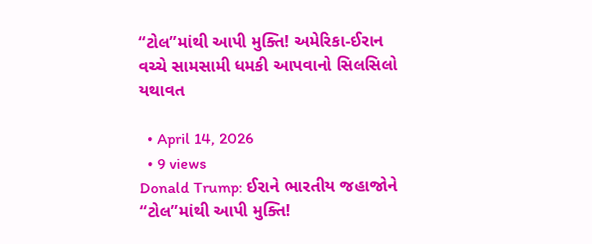“ટોલ”માંથી આપી મુક્તિ! અમેરિકા-ઈરાન વચ્ચે સામસામી ધમકી આપવાનો સિલસિલો યથાવત

  • April 14, 2026
  • 9 views
Donald Trump: ઈરાને ભારતીય જહાજોને “ટોલ”માંથી આપી મુક્તિ!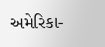અમેરિકા-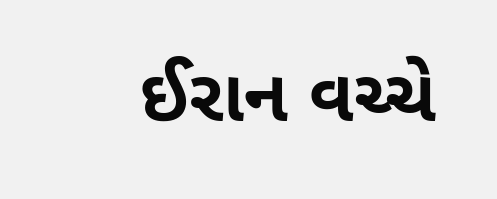ઈરાન વચ્ચે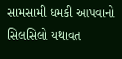સામસામી ધમકી આપવાનો સિલસિલો યથાવત